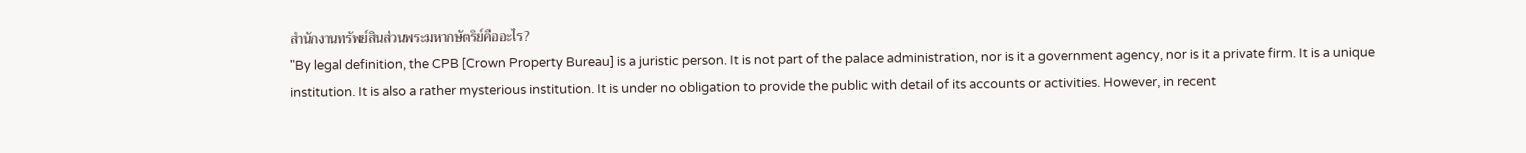สำนักงานทรัพย์สินส่วนพระมหากษัตริย์คืออะไร?
"By legal definition, the CPB [Crown Property Bureau] is a juristic person. It is not part of the palace administration, nor is it a government agency, nor is it a private firm. It is a unique institution. It is also a rather mysterious institution. It is under no obligation to provide the public with detail of its accounts or activities. However, in recent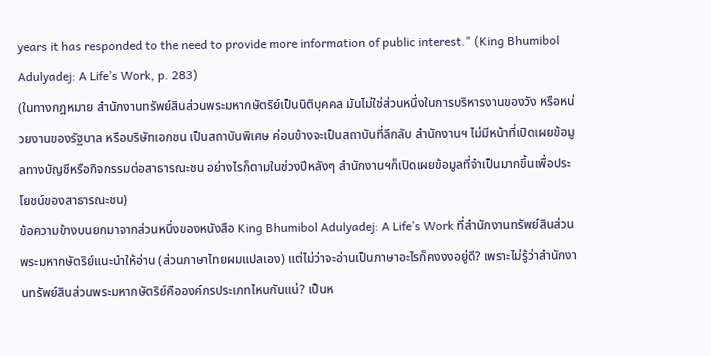years it has responded to the need to provide more information of public interest." (King Bhumibol Adulyadej: A Life’s Work, p. 283)
(ในทางกฎหมาย สำนักงานทรัพย์สินส่วนพระมหากษัตริย์เป็นนิติบุคคล มันไม่ใช่ส่วนหนึ่งในการบริหารงานของวัง หรือหน่วยงานของรัฐบาล หรือบริษัทเอกชน เป็นสถาบันพิเศษ ค่อนข้างจะเป็นสถาบันที่ลึกลับ สำนักงานฯ ไม่มีหน้าที่เปิดเผยข้อมูลทางบัญชีหรือกิจกรรมต่อสาธารณะชน อย่างไรก็ตามในช่วงปีหลังๆ สำนักงานฯก็เปิดเผยข้อมูลที่จำเป็นมากขึ้นเพื่อประโยชน์ของสาธารณะชน)
ข้อความข้างบนยกมาจากส่วนหนึ่งของหนังสือ King Bhumibol Adulyadej: A Life’s Work ที่สำนักงานทรัพย์สินส่วนพระมหากษัตริย์แนะนำให้อ่าน (ส่วนภาษาไทยผมแปลเอง) แต่ไม่ว่าจะอ่านเป็นภาษาอะไรก็คงงงอยู่ดี? เพราะไม่รู้ว่าสำนักงานทรัพย์สินส่วนพระมหากษัตริย์คือองค์กรประเภทไหนกันแน่? เป็นห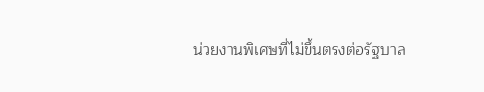น่วยงานพิเศษที่ไม่ขึ้นตรงต่อรัฐบาล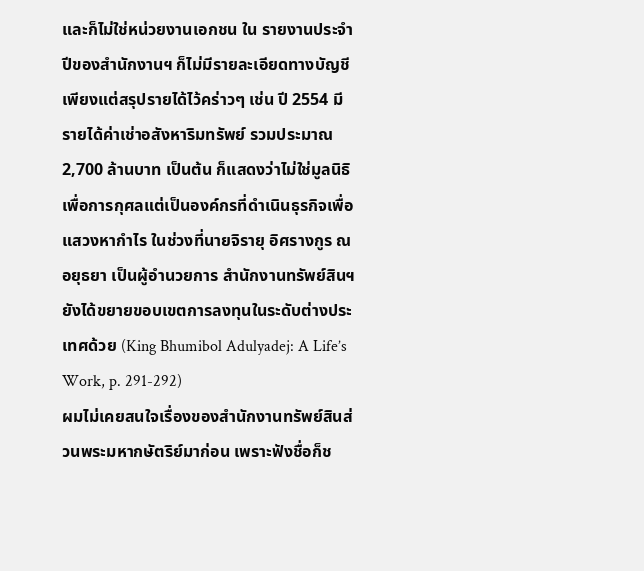และก็ไม่ใช่หน่วยงานเอกชน ใน รายงานประจำปีของสำนักงานฯ ก็ไม่มีรายละเอียดทางบัญชี เพียงแต่สรุปรายได้ไว้คร่าวๆ เช่น ปี 2554 มีรายได้ค่าเช่าอสังหาริมทรัพย์ รวมประมาณ 2,700 ล้านบาท เป็นต้น ก็แสดงว่าไม่ใช่มูลนิธิเพื่อการกุศลแต่เป็นองค์กรที่ดำเนินธุรกิจเพื่อแสวงหากำไร ในช่วงที่นายจิรายุ อิศรางกูร ณ อยุธยา เป็นผู้อำนวยการ สำนักงานทรัพย์สินฯ ยังได้ขยายขอบเขตการลงทุนในระดับต่างประเทศด้วย (King Bhumibol Adulyadej: A Life’s Work, p. 291-292)
ผมไม่เคยสนใจเรื่องของสำนักงานทรัพย์สินส่วนพระมหากษัตริย์มาก่อน เพราะฟังชื่อก็ช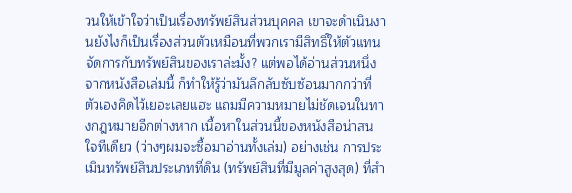วนให้เข้าใจว่าเป็นเรื่องทรัพย์สินส่วนบุคคล เขาจะดำเนินงานยังไงก็เป็นเรื่องส่วนตัวเหมือนที่พวกเรามีสิทธิ์ให้ตัวแทนจัดการกับทรัพย์สินของเราล่ะมั้ง? แต่พอได้อ่านส่วนหนึ่งจากหนังสือเล่มนี้ ก็ทำให้รู้ว่ามันลึกลับซับซ้อนมากกว่าที่ตัวเองคิดไว้เยอะเลยแฮะ แถมมีความหมายไม่ชัดเจนในทางกฎหมายอีกต่างหาก เนื้อหาในส่วนนี้ของหนังสือน่าสนใจทีเดียว (ว่างๆผมจะซื้อมาอ่านทั้งเล่ม) อย่างเช่น การประเมินทรัพย์สินประเภทที่ดิน (ทรัพย์สินที่มีมูลค่าสูงสุด) ที่สำ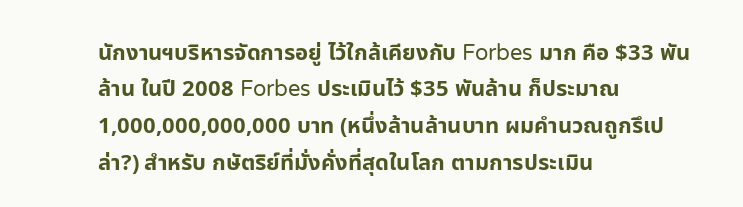นักงานฯบริหารจัดการอยู่ ไว้ใกล้เคียงกับ Forbes มาก คือ $33 พันล้าน ในปี 2008 Forbes ประเมินไว้ $35 พันล้าน ก็ประมาณ 1,000,000,000,000 บาท (หนึ่งล้านล้านบาท ผมคำนวณถูกรึเปล่า?) สำหรับ กษัตริย์ที่มั่งคั่งที่สุดในโลก ตามการประเมิน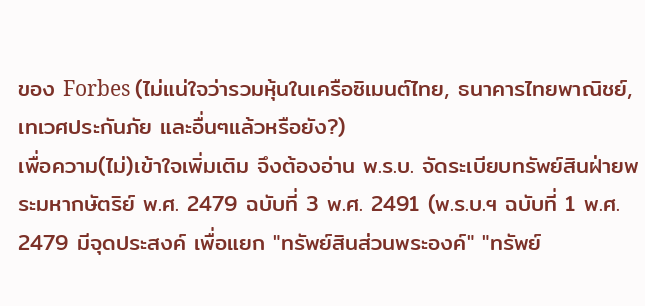ของ Forbes (ไม่แน่ใจว่ารวมหุ้นในเครือซิเมนต์ไทย, ธนาคารไทยพาณิชย์, เทเวศประกันภัย และอื่นๆแล้วหรือยัง?)
เพื่อความ(ไม่)เข้าใจเพิ่มเติม จึงต้องอ่าน พ.ร.บ. จัดระเบียบทรัพย์สินฝ่ายพระมหากษัตริย์ พ.ศ. 2479 ฉบับที่ 3 พ.ศ. 2491 (พ.ร.บ.ฯ ฉบับที่ 1 พ.ศ. 2479 มีจุดประสงค์ เพื่อแยก "ทรัพย์สินส่วนพระองค์" "ทรัพย์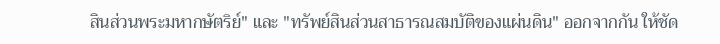สินส่วนพระมหากษัตริย์" และ "ทรัพย์สินส่วนสาธารณสมบัติของแผ่นดิน" ออกจากกัน ให้ชัด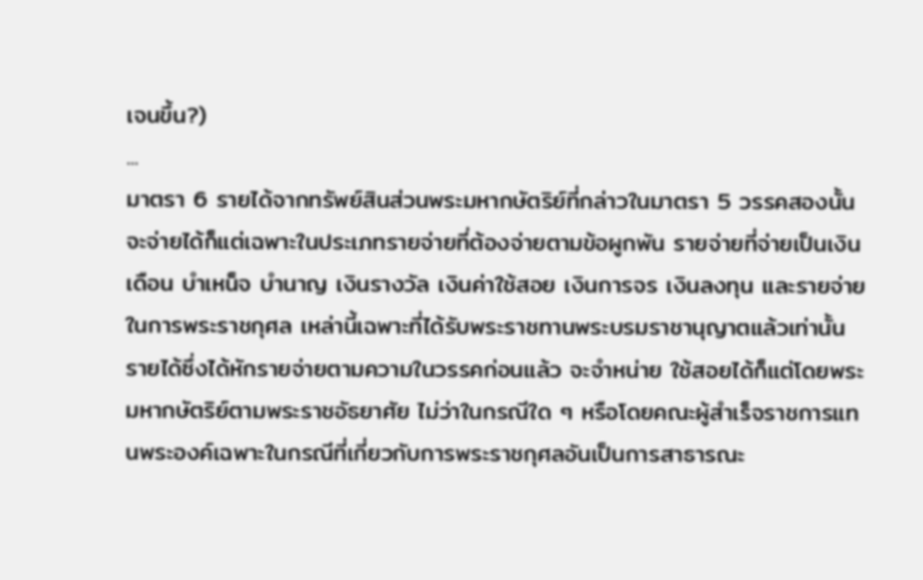เจนขึ้น?)
...
มาตรา 6 รายได้จากทรัพย์สินส่วนพระมหากษัตริย์ที่กล่าวในมาตรา 5 วรรคสองนั้น จะจ่ายได้ก็แต่เฉพาะในประเภทรายจ่ายที่ต้องจ่ายตามข้อผูกพัน รายจ่ายที่จ่ายเป็นเงินเดือน บำเหน็จ บำนาญ เงินรางวัล เงินค่าใช้สอย เงินการจร เงินลงทุน และรายจ่ายในการพระราชกุศล เหล่านี้เฉพาะที่ได้รับพระราชทานพระบรมราชานุญาตแล้วเท่านั้น
รายได้ซึ่งได้หักรายจ่ายตามความในวรรคก่อนแล้ว จะจำหน่าย ใช้สอยได้ก็แต่โดยพระมหากษัตริย์ตามพระราชอัธยาศัย ไม่ว่าในกรณีใด ๆ หรือโดยคณะผู้สำเร็จราชการแทนพระองค์เฉพาะในกรณีที่เกี่ยวกับการพระราชกุศลอันเป็นการสาธารณะ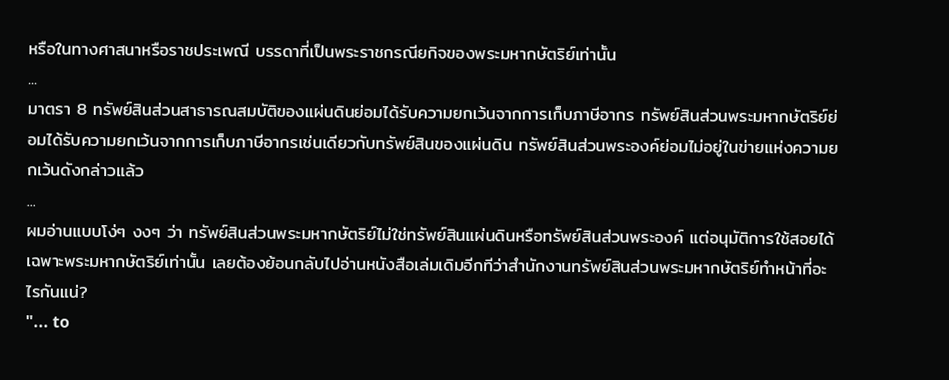หรือในทางศาสนาหรือราชประเพณี บรรดาที่เป็นพระราชกรณียกิจของพระมหากษัตริย์เท่านั้น
...
มาตรา 8 ทรัพย์สินส่วนสาธารณสมบัติของแผ่นดินย่อมได้รับความยกเว้นจากการเก็บภาษีอากร ทรัพย์สินส่วนพระมหากษัตริย์ย่อมได้รับความยกเว้นจากการเก็บภาษีอากรเช่นเดียวกับทรัพย์สินของแผ่นดิน ทรัพย์สินส่วนพระองค์ย่อมไม่อยู่ในข่ายแห่งความยกเว้นดังกล่าวแล้ว
...
ผมอ่านแบบโง่ๆ งงๆ ว่า ทรัพย์สินส่วนพระมหากษัตริย์ไม่ใช่ทรัพย์สินแผ่นดินหรือทรัพย์สินส่วนพระองค์ แต่อนุมัติการใช้สอยได้เฉพาะพระมหากษัตริย์เท่านั้น เลยต้องย้อนกลับไปอ่านหนังสือเล่มเดิมอีกทีว่าสำนักงานทรัพย์สินส่วนพระมหากษัตริย์ทำหน้าที่อะไรกันแน่?
"... to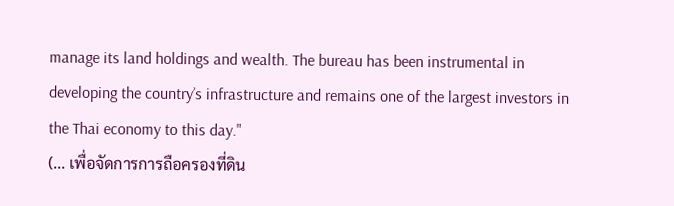manage its land holdings and wealth. The bureau has been instrumental in developing the country’s infrastructure and remains one of the largest investors in the Thai economy to this day."
(... เพื่อจัดการการถือครองที่ดิน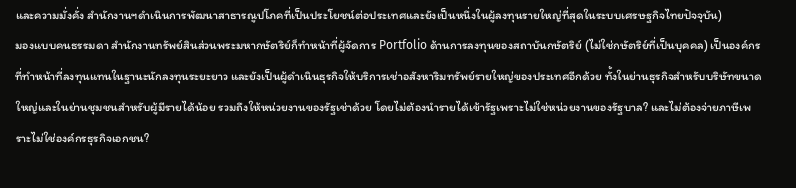และความมั่งคั่ง สำนักงานฯดำเนินการพัฒนาสาธารณูปโภคที่เป็นประโยชน์ต่อประเทศและยังเป็นหนึ่งในผู้ลงทุนรายใหญ่ที่สุดในระบบเศรษฐกิจไทยปัจจุบัน)
มองแบบคนธรรมดา สำนักงานทรัพย์สินส่วนพระมหากษัตริย์ก็ทำหน้าที่ผู้จัดการ Portfolio ด้านการลงทุนของสถาบันกษัตริย์ (ไม่ใช่กษัตริย์ที่เป็นบุคคล) เป็นองค์กรที่ทำหน้าที่ลงทุนแทนในฐานะนักลงทุนระยะยาว และยังเป็นผู้ดำเนินธุรกิจให้บริการเช่าอสังหาริมทรัพย์รายใหญ่ของประเทศอีกด้วย ทั้งในย่านธุรกิจสำหรับบริษัทขนาดใหญ่และในย่านชุมชนสำหรับผู้มีรายได้น้อย รวมถึงให้หน่วยงานของรัฐเช่าด้วย โดยไม่ต้องนำรายได้เข้ารัฐเพราะไม่ใช่หน่วยงานของรัฐบาล? และไม่ต้องจ่ายภาษีเพราะไม่ใช่องค์กรธุรกิจเอกชน?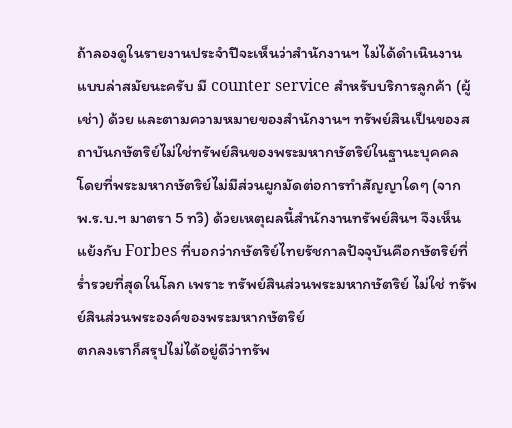ถ้าลองดูในรายงานประจำปีจะเห็นว่าสำนักงานฯ ไม่ได้ดำเนินงานแบบล่าสมัยนะครับ มี counter service สำหรับบริการลูกค้า (ผู้เช่า) ด้วย และตามความหมายของสำนักงานฯ ทรัพย์สินเป็นของสถาบันกษัตริย์ไม่ใช่ทรัพย์สินของพระมหากษัตริย์ในฐานะบุคคล โดยที่พระมหากษัตริย์ไม่มีส่วนผูกมัดต่อการทำสัญญาใดๆ (จาก พ.ร.บ.ฯ มาตรา 5 ทวิ) ด้วยเหตุผลนี้สำนักงานทรัพย์สินฯ จึงเห็นแย้งกับ Forbes ที่บอกว่ากษัตริย์ไทยรัชกาลปัจจุบันคือกษัตริย์ที่ร่ำรวยที่สุดในโลก เพราะ ทรัพย์สินส่วนพระมหากษัตริย์ ไม่ใช่ ทรัพย์สินส่วนพระองค์ของพระมหากษัตริย์
ตกลงเราก็สรุปไม่ได้อยู่ดีว่าทรัพ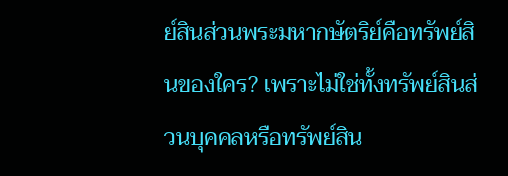ย์สินส่วนพระมหากษัตริย์คือทรัพย์สินของใคร? เพราะไม่ใช่ทั้งทรัพย์สินส่วนบุคคลหรือทรัพย์สิน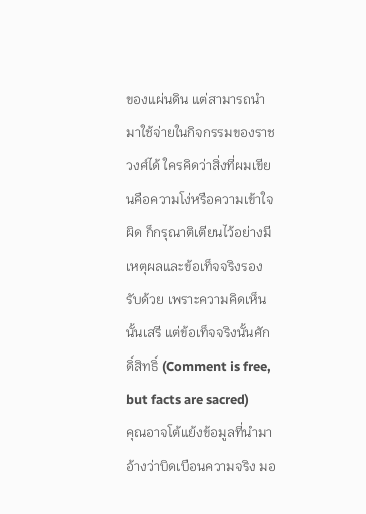ของแผ่นดิน แต่สามารถนำมาใช้จ่ายในกิจกรรมของราชวงศ์ได้ ใครคิดว่าสิ่งที่ผมเขียนคือความโง่หรือความเข้าใจผิด ก็กรุณาติเตียนไว้อย่างมีเหตุผลและข้อเท็จจริงรองรับด้วย เพราะความคิดเห็นนั้นเสรี แต่ข้อเท็จจริงนั้นศักดิ์สิทธิ์ (Comment is free, but facts are sacred)
คุณอาจโต้แย้งข้อมูลที่นำมาอ้างว่าบิดเบือนความจริง มอ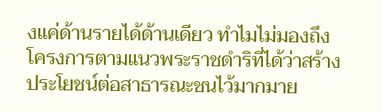งแค่ด้านรายได้ด้านเดียว ทำไมไม่มองถึงโครงการตามแนวพระราชดำริที่ได้ว่าสร้างประโยชน์ต่อสาธารณะชนไว้มากมาย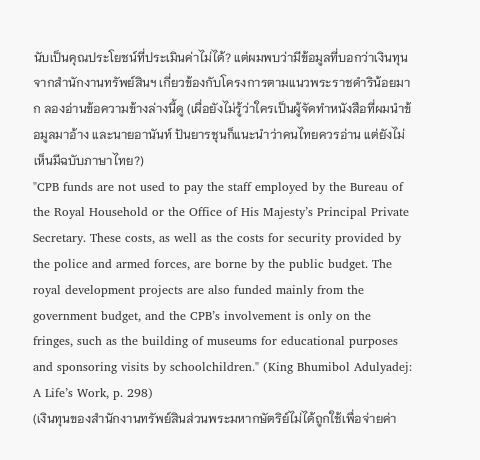นับเป็นคุณประโยชน์ที่ประเมินค่าไม่ได้? แต่ผมพบว่ามีข้อมูลที่บอกว่าเงินทุนจากสำนักงานทรัพย์สินฯ เกี่ยวข้องกับโครงการตามแนวพระราชดำริน้อยมาก ลองอ่านข้อความข้างล่างนี้ดู (เผื่อยังไม่รู้ว่าใครเป็นผู้จัดทำหนังสือที่ผมนำข้อมูลมาอ้าง และนายอานันท์ ปันยารชุนก็แนะนำว่าคนไทยควรอ่าน แต่ยังไม่เห็นมีฉบับภาษาไทย?)
"CPB funds are not used to pay the staff employed by the Bureau of the Royal Household or the Office of His Majesty’s Principal Private Secretary. These costs, as well as the costs for security provided by the police and armed forces, are borne by the public budget. The royal development projects are also funded mainly from the government budget, and the CPB’s involvement is only on the fringes, such as the building of museums for educational purposes and sponsoring visits by schoolchildren." (King Bhumibol Adulyadej: A Life’s Work, p. 298)
(เงินทุนของสำนักงานทรัพย์สินส่วนพระมหากษัตริย์ไม่ได้ถูกใช้เพื่อจ่ายค่า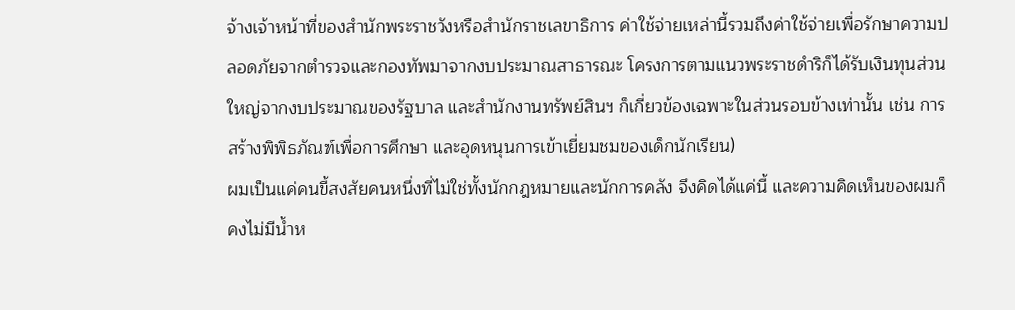จ้างเจ้าหน้าที่ของสำนักพระราชวังหรือสำนักราชเลขาธิการ ค่าใช้จ่ายเหล่านี้รวมถึงค่าใช้จ่ายเพื่อรักษาความปลอดภัยจากตำรวจและกองทัพมาจากงบประมาณสาธารณะ โครงการตามแนวพระราชดำริก็ได้รับเงินทุนส่วนใหญ่จากงบประมาณของรัฐบาล และสำนักงานทรัพย์สินฯ ก็เกี่ยวข้องเฉพาะในส่วนรอบข้างเท่านั้น เช่น การสร้างพิพิธภัณฑ์เพื่อการศึกษา และอุดหนุนการเข้าเยี่ยมชมของเด็กนักเรียน)
ผมเป็นแค่คนขี้สงสัยคนหนึ่งที่ไม่ใช่ทั้งนักกฎหมายและนักการคลัง จึงคิดได้แค่นี้ และความคิดเห็นของผมก็คงไม่มีน้ำห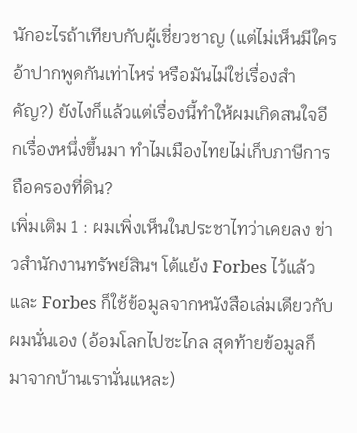นักอะไรถ้าเทียบกับผู้เชี่ยวชาญ (แต่ไม่เห็นมีใครอ้าปากพูดกันเท่าไหร่ หรือมันไม่ใช่เรื่องสำคัญ?) ยังไงก็แล้วแต่เรื่องนี้ทำให้ผมเกิดสนใจอีกเรื่องหนึ่งขึ้นมา ทำไมเมืองไทยไม่เก็บภาษีการถือครองที่ดิน?
เพิ่มเติม 1 : ผมเพิ่งเห็นในประชาไทว่าเคยลง ข่าวสำนักงานทรัพย์สินฯ โต้แย้ง Forbes ไว้แล้ว และ Forbes ก็ใช้ข้อมูลจากหนังสือเล่มเดียวกับผมนั่นเอง (อ้อมโลกไปซะไกล สุดท้ายข้อมูลก็มาจากบ้านเรานั่นแหละ)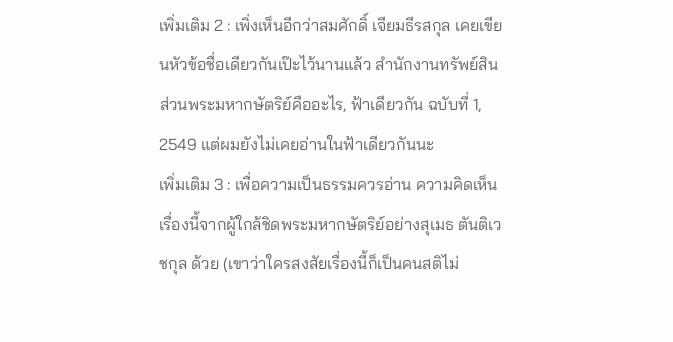เพิ่มเติม 2 : เพิ่งเห็นอีกว่าสมศักดิ์ เจียมธีรสกุล เคยเขียนหัวข้อชื่อเดียวกันเป๊ะไว้นานแล้ว สำนักงานทรัพย์สินส่วนพระมหากษัตริย์คืออะไร, ฟ้าเดียวกัน ฉบับที่ 1, 2549 แต่ผมยังไม่เคยอ่านในฟ้าเดียวกันนะ
เพิ่มเติม 3 : เพื่อความเป็นธรรมควรอ่าน ความคิดเห็นเรื่องนี้จากผู้ใกล้ชิดพระมหากษัตริย์อย่างสุเมธ ตันติเวชกุล ด้วย (เขาว่าใครสงสัยเรื่องนี้ก็เป็นคนสติไม่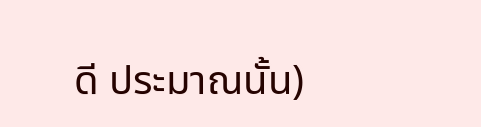ดี ประมาณนั้น)